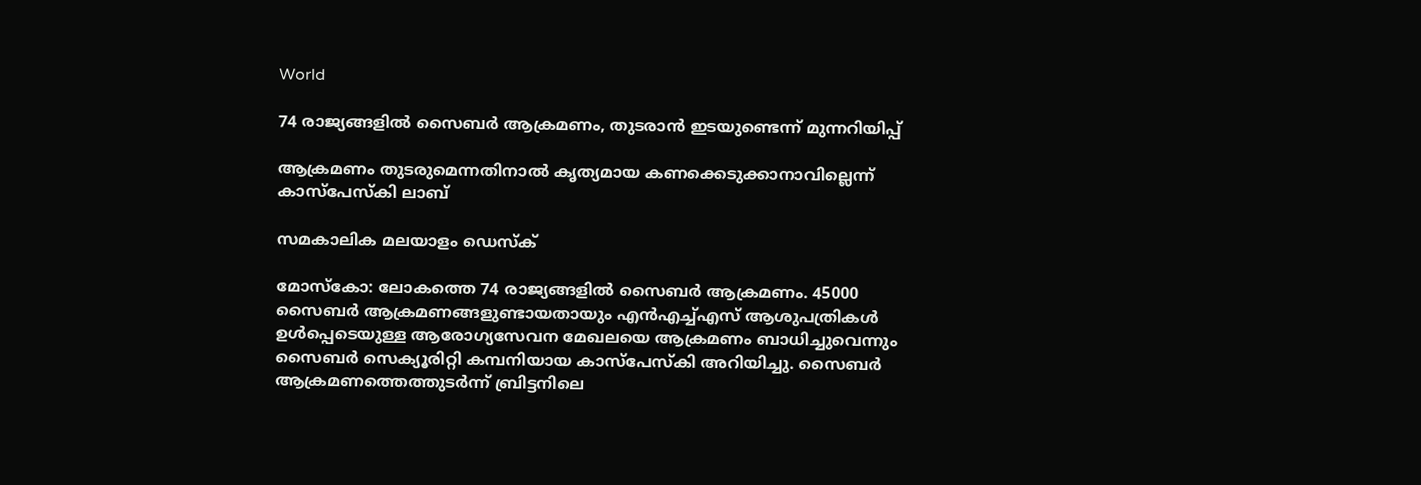World

74 രാജ്യങ്ങളില്‍ സൈബര്‍ ആക്രമണം, തുടരാന്‍ ഇടയുണ്ടെന്ന് മുന്നറിയിപ്പ്

ആക്രമണം തുടരുമെന്നതിനാല്‍ കൃത്യമായ കണക്കെടുക്കാനാവില്ലെന്ന് കാസ്‌പേസ്‌കി ലാബ്

സമകാലിക മലയാളം ഡെസ്ക്

മോസ്‌കോ: ലോകത്തെ 74 രാജ്യങ്ങളില്‍ സൈബര്‍ ആക്രമണം. 45000 സൈബര്‍ ആക്രമണങ്ങളുണ്ടായതായും എന്‍എച്ച്എസ് ആശുപത്രികള്‍ ഉള്‍പ്പെടെയുള്ള ആരോഗ്യസേവന മേഖലയെ ആക്രമണം ബാധിച്ചുവെന്നും സൈബര്‍ സെക്യൂരിറ്റി കമ്പനിയായ കാസ്‌പേസ്‌കി അറിയിച്ചു. സൈബര്‍ ആക്രമണത്തെത്തുടര്‍ന്ന് ബ്രിട്ടനിലെ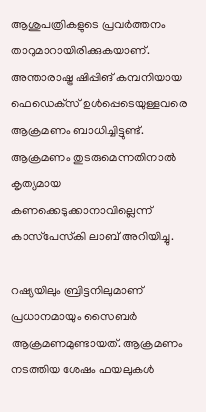ആശുപത്രികളുടെ പ്രവര്‍ത്തനം താറുമാറായിരിക്കുകയാണ്. അന്താരാഷ്ട്ര ഷിപ്പിങ് കമ്പനിയായ ഫെഡെക്‌സ് ഉള്‍പ്പെടെയുള്ളവരെ ആക്രമണം ബാധിച്ചിട്ടുണ്ട്. ആക്രമണം തുടരുമെന്നതിനാല്‍ കൃത്യമായ കണക്കെടുക്കാനാവില്ലെന്ന് കാസ്‌പേസ്‌കി ലാബ് അറിയിച്ചു.

റഷ്യയിലും ബ്രിട്ടനിലുമാണ് പ്രധാനമായും സൈബര്‍ ആക്രമണമുണ്ടായത്. ആക്രമണം നടത്തിയ ശേഷം ഫയലുകള്‍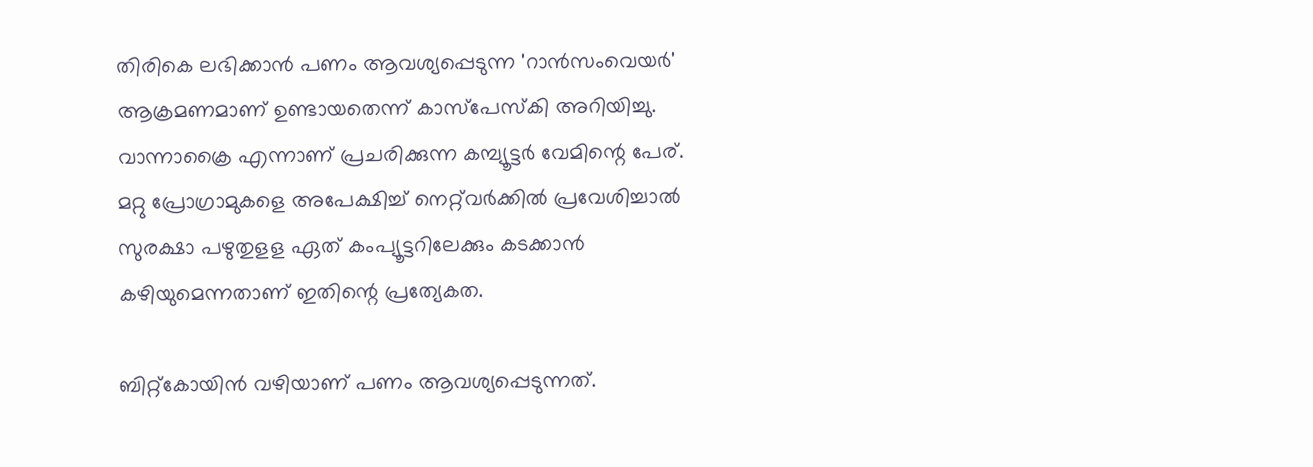തിരികെ ലഭിക്കാന്‍ പണം ആവശ്യപ്പെടുന്ന 'റാന്‍സംവെയര്‍' ആക്രമണമാണ് ഉണ്ടായതെന്ന് കാസ്‌പേസ്‌കി അറിയിച്ചു. വാന്നാക്രൈ എന്നാണ് പ്രചരിക്കുന്ന കമ്പ്യൂട്ടര്‍ വേമിന്റെ പേര്. മറ്റു പ്രോഗ്രാമുകളെ അപേക്ഷിച്ച് നെറ്റ്‌വര്‍ക്കില്‍ പ്രവേശിച്ചാല്‍ സുരക്ഷാ പഴുതുളള ഏത് കംപ്യൂട്ടറിലേക്കും കടക്കാന്‍ കഴിയുമെന്നതാണ് ഇതിന്റെ പ്രത്യേകത.

ബിറ്റ്‌കോയിന്‍ വഴിയാണ് പണം ആവശ്യപ്പെടുന്നത്.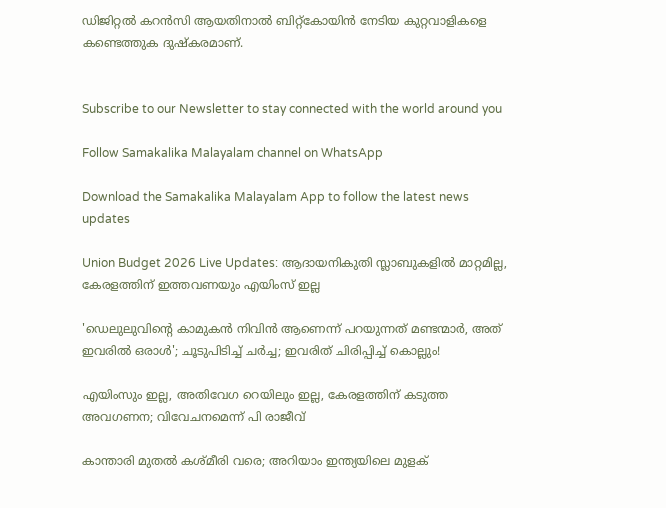ഡിജിറ്റല്‍ കറന്‍സി ആയതിനാല്‍ ബിറ്റ്‌കോയിന്‍ നേടിയ കുറ്റവാളികളെ കണ്ടെത്തുക ദുഷ്‌കരമാണ്.


Subscribe to our Newsletter to stay connected with the world around you

Follow Samakalika Malayalam channel on WhatsApp

Download the Samakalika Malayalam App to follow the latest news updates

Union Budget 2026 Live Updates: ആദായനികുതി സ്ലാബുകളില്‍ മാറ്റമില്ല, കേരളത്തിന് ഇത്തവണയും എയിംസ് ഇല്ല

'ഡെലുലുവിന്റെ കാമുകന്‍ നിവിന്‍ ആണെന്ന് പറയുന്നത് മണ്ടന്മാര്‍, അത് ഇവരില്‍ ഒരാള്‍'; ചൂടുപിടിച്ച് ചര്‍ച്ച; ഇവരിത് ചിരിപ്പിച്ച് കൊല്ലും!

എയിംസും ഇല്ല, അതിവേഗ റെയിലും ഇല്ല, കേരളത്തിന് കടുത്ത അവഗണന; വിവേചനമെന്ന് പി രാജീവ്

കാന്താരി മുതൽ കശ്മീരി വരെ; അറിയാം ഇന്ത്യയിലെ മുളക്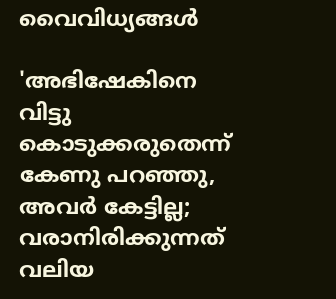വൈവിധ്യങ്ങൾ

'അഭിഷേകിനെ വിട്ടു കൊടുക്കരുതെന്ന് കേണു പറഞ്ഞു, അവര്‍ കേട്ടില്ല; വരാനിരിക്കുന്നത് വലിയ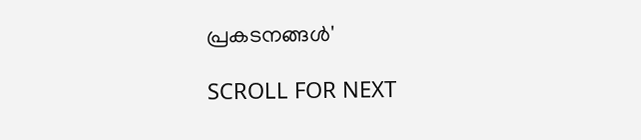പ്രകടനങ്ങള്‍'

SCROLL FOR NEXT